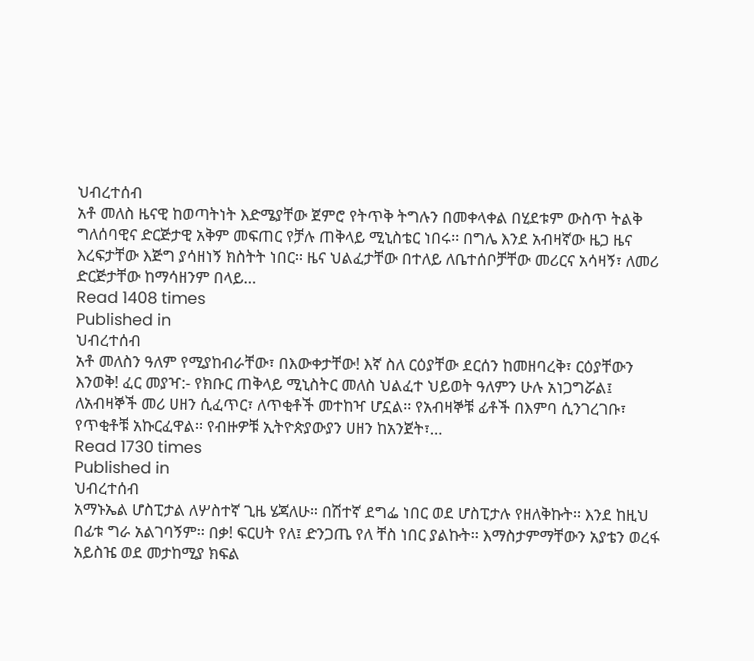ህብረተሰብ
አቶ መለስ ዜናዊ ከወጣትነት እድሜያቸው ጀምሮ የትጥቅ ትግሉን በመቀላቀል በሂደቱም ውስጥ ትልቅ ግለሰባዊና ድርጅታዊ አቅም መፍጠር የቻሉ ጠቅላይ ሚኒስቴር ነበሩ፡፡ በግሌ እንደ አብዛኛው ዜጋ ዜና እረፍታቸው እጅግ ያሳዘነኝ ክስትት ነበር፡፡ ዜና ህልፈታቸው በተለይ ለቤተሰቦቻቸው መሪርና አሳዛኝ፣ ለመሪ ድርጅታቸው ከማሳዘንም በላይ…
Read 1408 times
Published in
ህብረተሰብ
አቶ መለስን ዓለም የሚያከብራቸው፣ በእውቀታቸው! እኛ ስለ ርዕያቸው ደርሰን ከመዘባረቅ፣ ርዕያቸውን እንወቅ! ፈር መያዣ:- የክቡር ጠቅላይ ሚኒስትር መለስ ህልፈተ ህይወት ዓለምን ሁሉ አነጋግሯል፤ ለአብዛኞች መሪ ሀዘን ሲፈጥር፣ ለጥቂቶች መተከዣ ሆኗል፡፡ የአብዛኞቹ ፊቶች በእምባ ሲንገረገቡ፣ የጥቂቶቹ አኩርፈዋል፡፡ የብዙዎቹ ኢትዮጵያውያን ሀዘን ከአንጀት፣…
Read 1730 times
Published in
ህብረተሰብ
አማኑኤል ሆስፒታል ለሦስተኛ ጊዜ ሄጃለሁ። በሽተኛ ደግፌ ነበር ወደ ሆስፒታሉ የዘለቅኩት፡፡ እንደ ከዚህ በፊቱ ግራ አልገባኝም፡፡ በቃ! ፍርሀት የለ፤ ድንጋጤ የለ ቸስ ነበር ያልኩት፡፡ እማስታምማቸውን አያቴን ወረፋ አይስዤ ወደ መታከሚያ ክፍል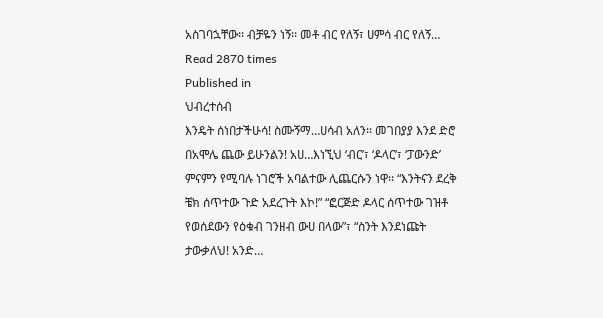አስገባኋቸው፡፡ ብቻዬን ነኝ፡፡ መቶ ብር የለኝ፣ ሀምሳ ብር የለኝ…
Read 2870 times
Published in
ህብረተሰብ
እንዴት ሰነበታችሁሳ! ስሙኝማ…ሀሳብ አለን፡፡ መገበያያ እንደ ድሮ በአሞሌ ጨው ይሁንልን! አሀ…እነኚህ ‘ብር’፣ ‘ዶላር’፣ ‘ፓውንድ’ ምናምን የሚባሉ ነገሮች አባልተው ሊጨርሱን ነዋ፡፡ “እንትናን ደረቅ ቼክ ሰጥተው ጉድ አደረጉት እኮ!” “ፎርጅድ ዶላር ሰጥተው ገዝቶ የወሰደውን የዕቁብ ገንዘብ ውሀ በላው”፣ “ስንት እንደነጩት ታውቃለህ! አንድ…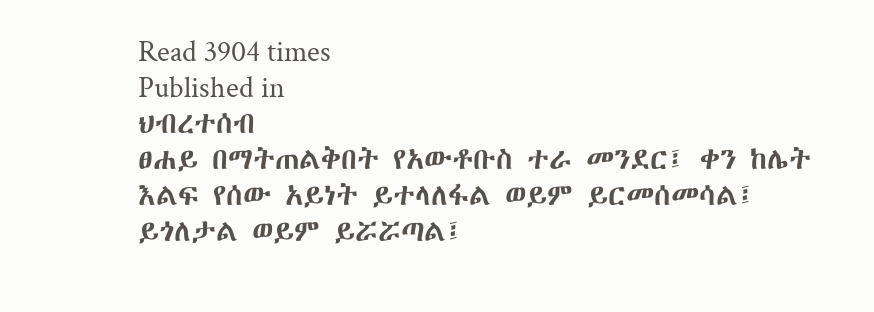Read 3904 times
Published in
ህብረተሰብ
ፀሐይ በማትጠልቅበት የአውቶቡስ ተራ መንደር፤ ቀን ከሌት እልፍ የሰው አይነት ይተላለፋል ወይም ይርመሰመሳል፤ ይጎለታል ወይም ይሯሯጣል፤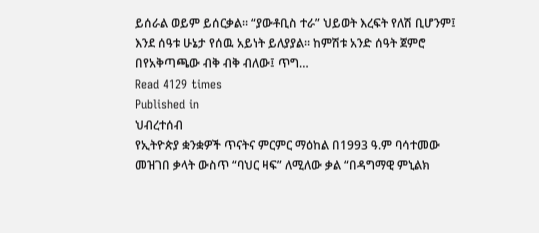ይሰራል ወይም ይሰርቃል። “ያውቶቢስ ተራ” ህይወት እረፍት የለሽ ቢሆንም፤ እንደ ሰዓቱ ሁኔታ የሰዉ አይነት ይለያያል። ከምሽቱ አንድ ሰዓት ጀምሮ በየአቅጣጫው ብቅ ብቅ ብለው፤ ጥግ…
Read 4129 times
Published in
ህብረተሰብ
የኢትዮጵያ ቋንቋዎች ጥናትና ምርምር ማዕከል በ1993 ዓ.ም ባሳተመው መዝገበ ቃላት ውስጥ “ባህር ዛፍ” ለሚለው ቃል “በዳግማዊ ምኒልክ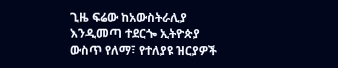ጊዜ ፍሬው ከአውስትራሊያ እንዲመጣ ተደርጐ ኢትዮጵያ ውስጥ የለማ፣ የተለያዩ ዝርያዎች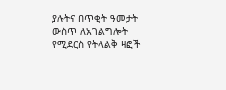ያሉትና በጥቂት ዓመታት ውስጥ ለአገልግሎት የሚደርስ የትላልቅ ዛፎች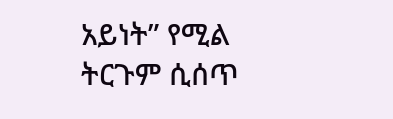አይነት” የሚል ትርጉም ሲሰጥ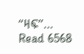“ዛፍ”…
Read 6568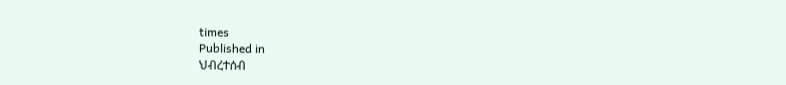times
Published in
ህብረተሰብ